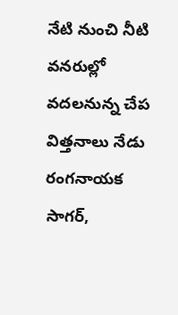నేటి నుంచి నీటి వనరుల్లో వదలనున్న చేప విత్తనాలు నేడు రంగనాయక సాగర్,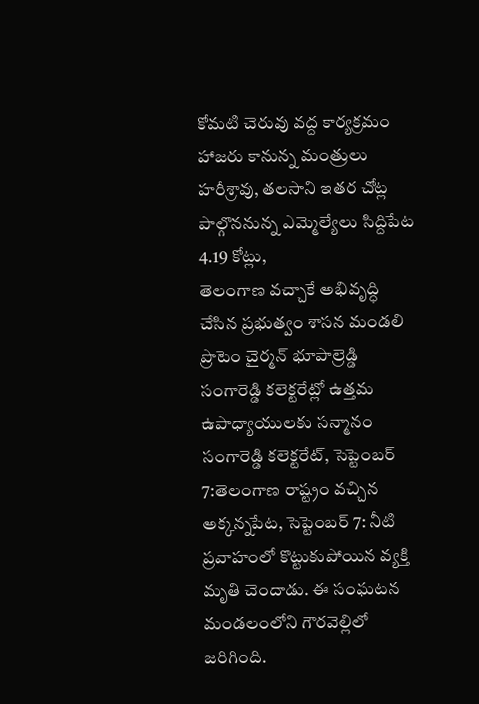కోమటి చెరువు వద్ద కార్యక్రమం హాజరు కానున్న మంత్రులు హరీశ్రావు, తలసాని ఇతర చోట్ల పాల్గొననున్న ఎమ్మెల్యేలు సిద్దిపేట 4.19 కోట్లు,
తెలంగాణ వచ్చాకే అభివృద్ధి చేసిన ప్రభుత్వం శాసన మండలి ప్రొటెం చైర్మన్ భూపాల్రెడ్డి సంగారెడ్డి కలెక్టరేట్లో ఉత్తమ ఉపాధ్యాయులకు సన్మానం సంగారెడ్డి కలెక్టరేట్, సెప్టెంబర్ 7:తెలంగాణ రాష్ట్రం వచ్చిన
అక్కన్నపేట, సెప్టెంబర్ 7: నీటి ప్రవాహంలో కొట్టుకుపోయిన వ్యక్తి మృతి చెందాడు. ఈ సంఘటన మండలంలోని గౌరవెల్లిలో జరిగింది.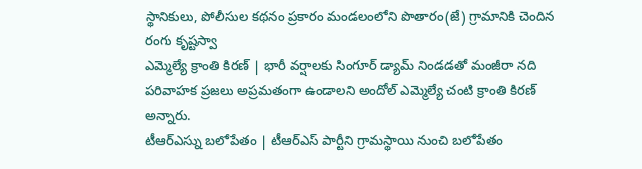స్థానికులు, పోలీసుల కథనం ప్రకారం మండలంలోని పొతారం(జే) గ్రామానికి చెందిన రంగు కృష్టస్వా
ఎమ్మెల్యే క్రాంతి కిరణ్ | భారీ వర్షాలకు సింగూర్ డ్యామ్ నిండడతో మంజీరా నది పరివాహక ప్రజలు అప్రమతంగా ఉండాలని అందోల్ ఎమ్మెల్యే చంటి క్రాంతి కిరణ్ అన్నారు.
టీఆర్ఎస్ను బలోపేతం | టీఆర్ఎస్ పార్టీని గ్రామస్థాయి నుంచి బలోపేతం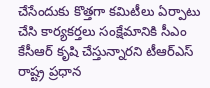చేసేందుకు కొత్తగా కమిటీలు ఏర్పాటు చేసి కార్యకర్తలు సంక్షేమానికి సీఎం కేసీఆర్ కృషి చేస్తున్నారని టీఆర్ఎస్ రాష్ట్ర ప్రధాన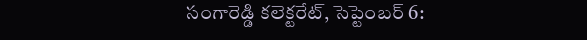సంగారెడ్డి కలెక్టరేట్, సెప్టెంబర్ 6: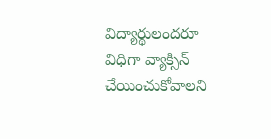విద్యార్థులందరూ విధిగా వ్యాక్సిన్ చేయించుకోవాలని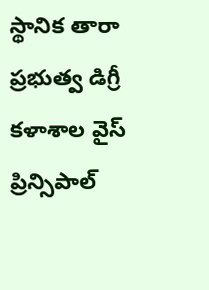స్థానిక తారా ప్రభుత్వ డిగ్రీ కళాశాల వైస్ ప్రిన్సిపాల్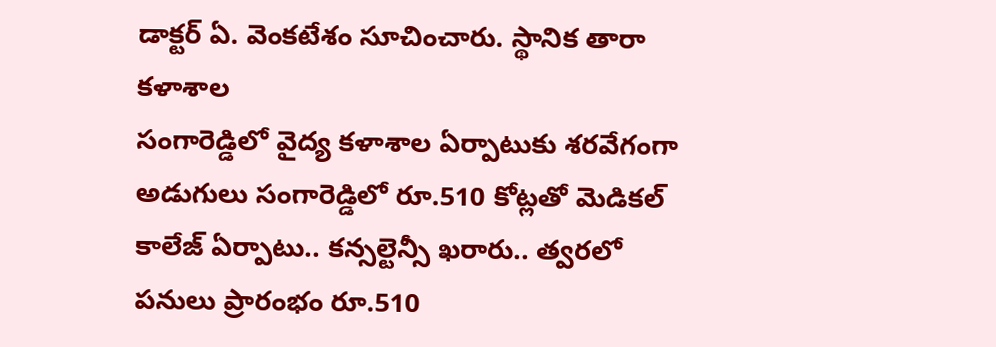డాక్టర్ ఏ. వెంకటేశం సూచించారు. స్థానిక తారా కళాశాల
సంగారెడ్డిలో వైద్య కళాశాల ఏర్పాటుకు శరవేగంగా అడుగులు సంగారెడ్డిలో రూ.510 కోట్లతో మెడికల్ కాలేజ్ ఏర్పాటు.. కన్సల్టెన్సీ ఖరారు.. త్వరలో పనులు ప్రారంభం రూ.510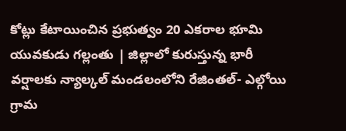కోట్లు కేటాయించిన ప్రభుత్వం 20 ఎకరాల భూమి
యువకుడు గల్లంతు | జిల్లాలో కురుస్తున్న భారీ వర్షాలకు న్యాల్కల్ మండలంలోని రేజింతల్- ఎల్గోయి గ్రామ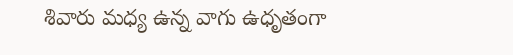శివారు మధ్య ఉన్న వాగు ఉధృతంగా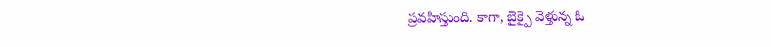ప్రవహిస్తుంది. కాగా, బైక్పై వెళ్తున్న ఓ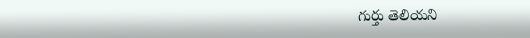గుర్తు తెలియని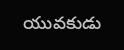యువకుడు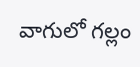వాగులో గల్లం